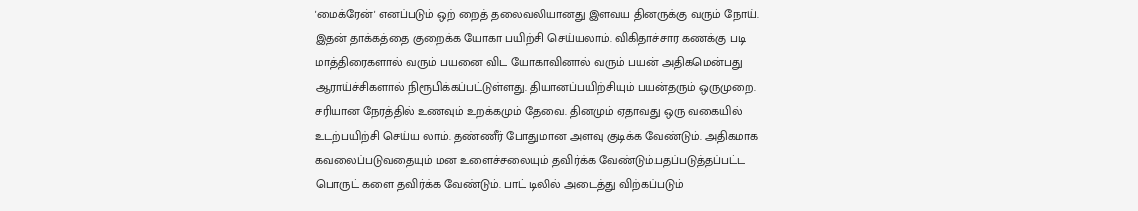'மைக்ரேன்' எனப்படும் ஒற் றைத் தலைவலியானது இளவய தினருக்கு வரும் நோய். இதன் தாக்கத்தை குறைக்க யோகா பயிற்சி செய்யலாம். விகிதாச்சார கணக்கு படி மாத்திரைகளால் வரும் பயனை விட யோகாவினால் வரும் பயன் அதிகமென்பது ஆராய்ச்சிகளால் நிரூபிக்கப்பட்டுள்ளது. தியானப்பயிற்சியும் பயன்தரும் ஒருமுறை. சரியான நேரத்தில் உணவும் உறக்கமும் தேவை. தினமும் ஏதாவது ஒரு வகையில் உடற்பயிற்சி செய்ய லாம். தண்ணீர் போதுமான அளவு குடிக்க வேண்டும். அதிகமாக கவலைப்படுவதையும் மன உளைச்சலையும் தவிர்க்க வேண்டும்.பதப்படுத்தப்பட்ட பொருட் களை தவிர்க்க வேண்டும். பாட் டிலில் அடைத்து விற்கப்படும்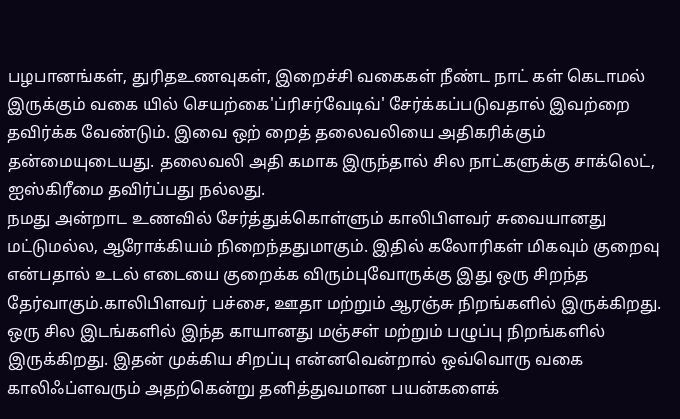பழபானங்கள், துரிதஉணவுகள், இறைச்சி வகைகள் நீண்ட நாட் கள் கெடாமல் இருக்கும் வகை யில் செயற்கை'ப்ரிசர்வேடிவ்' சேர்க்கப்படுவதால் இவற்றை தவிர்க்க வேண்டும். இவை ஒற் றைத் தலைவலியை அதிகரிக்கும் தன்மையுடையது. தலைவலி அதி கமாக இருந்தால் சில நாட்களுக்கு சாக்லெட், ஐஸ்கிரீமை தவிர்ப்பது நல்லது.
நமது அன்றாட உணவில் சேர்த்துக்கொள்ளும் காலிபிளவர் சுவையானது மட்டுமல்ல, ஆரோக்கியம் நிறைந்ததுமாகும். இதில் கலோரிகள் மிகவும் குறைவு என்பதால் உடல் எடையை குறைக்க விரும்புவோருக்கு இது ஒரு சிறந்த தேர்வாகும்.காலிபிளவர் பச்சை, ஊதா மற்றும் ஆரஞ்சு நிறங்களில் இருக்கிறது. ஒரு சில இடங்களில் இந்த காயானது மஞ்சள் மற்றும் பழுப்பு நிறங்களில் இருக்கிறது. இதன் முக்கிய சிறப்பு என்னவென்றால் ஒவ்வொரு வகை காலிஃப்ளவரும் அதற்கென்று தனித்துவமான பயன்களைக்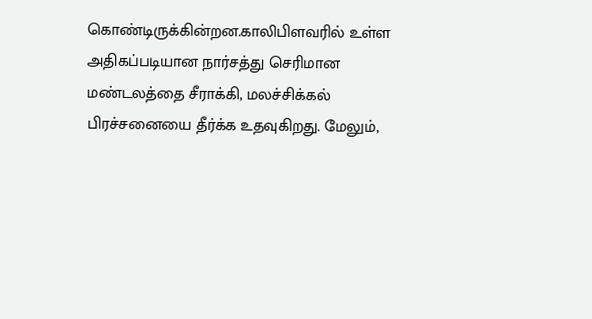கொண்டிருக்கின்றன.காலிபிளவரில் உள்ள அதிகப்படியான நார்சத்து செரிமான மண்டலத்தை சீராக்கி, மலச்சிக்கல் பிரச்சனையை தீர்க்க உதவுகிறது. மேலும்,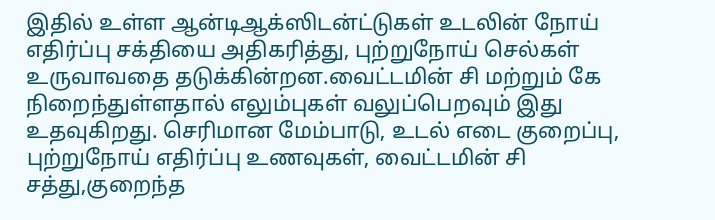இதில் உள்ள ஆன்டிஆக்ஸிடன்ட்டுகள் உடலின் நோய் எதிர்ப்பு சக்தியை அதிகரித்து, புற்றுநோய் செல்கள் உருவாவதை தடுக்கின்றன.வைட்டமின் சி மற்றும் கே நிறைந்துள்ளதால் எலும்புகள் வலுப்பெறவும் இது உதவுகிறது. செரிமான மேம்பாடு, உடல் எடை குறைப்பு, புற்றுநோய் எதிர்ப்பு உணவுகள், வைட்டமின் சி சத்து,குறைந்த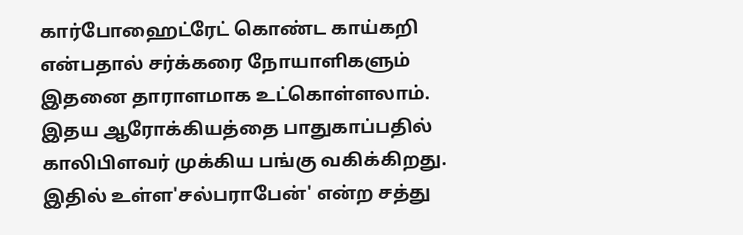கார்போஹைட்ரேட் கொண்ட காய்கறி என்பதால் சர்க்கரை நோயாளிகளும் இதனை தாராளமாக உட்கொள்ளலாம். இதய ஆரோக்கியத்தை பாதுகாப்பதில் காலிபிளவர் முக்கிய பங்கு வகிக்கிறது. இதில் உள்ள'சல்பராபேன்' என்ற சத்து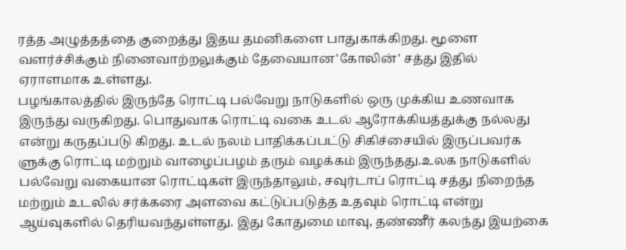ரத்த அழுத்தத்தை குறைத்து இதய தமனிகளை பாதுகாக்கிறது. மூளை வளர்ச்சிக்கும் நினைவாற்றலுக்கும் தேவையான'கோலின்' சத்து இதில் ஏராளமாக உள்ளது.
பழங்காலத்தில் இருந்தே ரொட்டி பல்வேறு நாடுகளில் ஒரு முக்கிய உணவாக இருந்து வருகிறது. பொதுவாக ரொட்டி வகை உடல் ஆரோக்கியத்துக்கு நல்லது என்று கருதப்படு கிறது. உடல் நலம் பாதிக்கப்பட்டு சிகிச்சையில் இருப்பவர்க ளுக்கு ரொட்டி மற்றும் வாழைப்பழம் தரும் வழக்கம் இருந்தது.உலக நாடுகளில் பல்வேறு வகையான ரொட்டிகள் இருந்தாலும், சவுர்டாப் ரொட்டி சத்து நிறைந்த மற்றும் உடலில் சர்க்கரை அளவை கட்டுப்படுத்த உதவும் ரொட்டி என்று ஆய்வுகளில் தெரியவந்துள்ளது. இது கோதுமை மாவு, தண்ணீர் கலந்து இயற்கை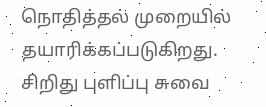நொதித்தல் முறையில் தயாரிக்கப்படுகிறது. சிறிது புளிப்பு சுவை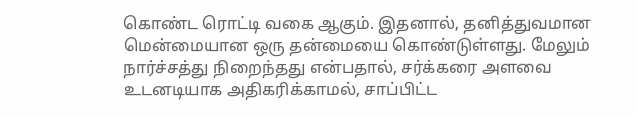கொண்ட ரொட்டி வகை ஆகும். இதனால், தனித்துவமான மென்மையான ஒரு தன்மையை கொண்டுள்ளது. மேலும் நார்ச்சத்து நிறைந்தது என்பதால், சர்க்கரை அளவை உடனடியாக அதிகரிக்காமல், சாப்பிட்ட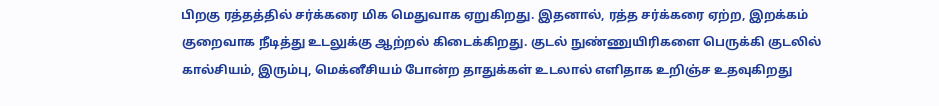பிறகு ரத்தத்தில் சர்க்கரை மிக மெதுவாக ஏறுகிறது. இதனால், ரத்த சர்க்கரை ஏற்ற, இறக்கம் குறைவாக நீடித்து உடலுக்கு ஆற்றல் கிடைக்கிறது. குடல் நுண்ணுயிரிகளை பெருக்கி குடலில் கால்சியம், இரும்பு, மெக்னீசியம் போன்ற தாதுக்கள் உடலால் எளிதாக உறிஞ்ச உதவுகிறது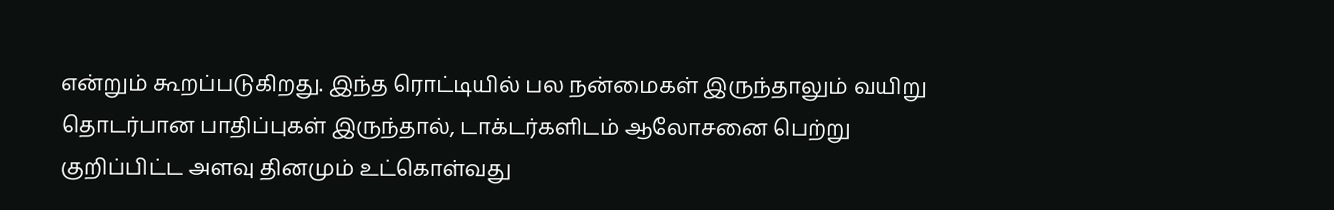என்றும் கூறப்படுகிறது. இந்த ரொட்டியில் பல நன்மைகள் இருந்தாலும் வயிறு தொடர்பான பாதிப்புகள் இருந்தால், டாக்டர்களிடம் ஆலோசனை பெற்று குறிப்பிட்ட அளவு தினமும் உட்கொள்வது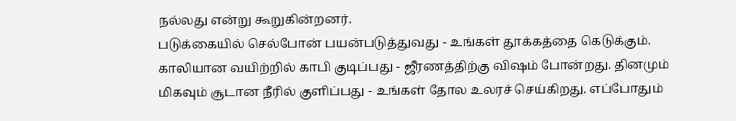நல்லது என்று கூறுகின்றனர்.
படுக்கையில் செல்போன் பயன்படுத்துவது - உங்கள் தூக்கத்தை கெடுக்கும். காலியான வயிற்றில் காபி குடிப்பது - ஜீரணத்திற்கு விஷம் போன்றது. தினமும் மிகவும் சூடான நீரில் குளிப்பது - உங்கள் தோல உலரச் செய்கிறது. எப்போதும்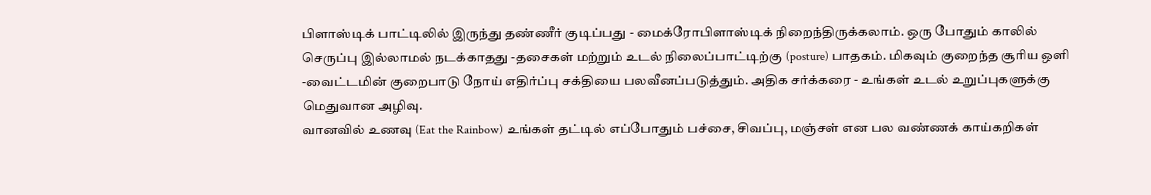பிளாஸ்டிக் பாட்டிலில் இருந்து தண்ணீர் குடிப்பது - மைக்ரோபிளாஸ்டிக் நிறைந்திருக்கலாம். ஒரு போதும் காலில் செருப்பு இல்லாமல் நடக்காதது -தசைகள் மற்றும் உடல் நிலைப்பாட்டிற்கு (posture) பாதகம். மிகவும் குறைந்த சூரிய ஒளி -வைட்டமின் குறைபாடு நோய் எதிர்ப்பு சக்தியை பலவீனப்படுத்தும். அதிக சர்க்கரை - உங்கள் உடல் உறுப்புகளுக்கு மெதுவான அழிவு.
வானவில் உணவு (Eat the Rainbow) உங்கள் தட்டில் எப்போதும் பச்சை, சிவப்பு, மஞ்சள் என பல வண்ணக் காய்கறிகள்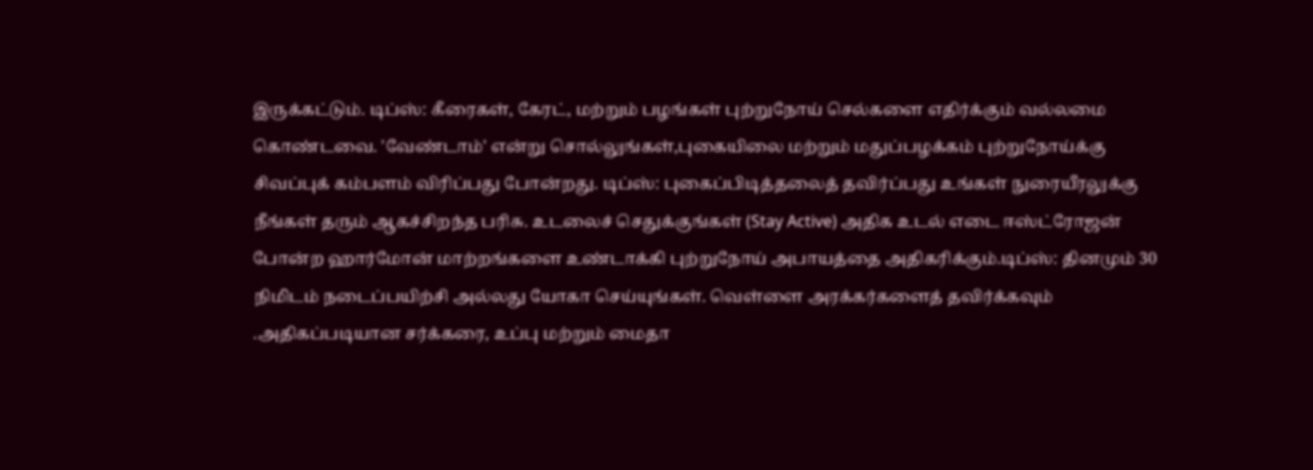இருக்கட்டும். டிப்ஸ்: கீரைகள், கேரட், மற்றும் பழங்கள் புற்றுநோய் செல்களை எதிர்க்கும் வல்லமை கொண்டவை. 'வேண்டாம்' என்று சொல்லுங்கள்,புகையிலை மற்றும் மதுப்பழக்கம் புற்றுநோய்க்கு சிவப்புக் கம்பளம் விரிப்பது போன்றது. டிப்ஸ்: புகைப்பிடித்தலைத் தவிர்ப்பது உங்கள் நுரையீரலுக்கு நீங்கள் தரும் ஆகச்சிறந்த பரிசு. உடலைச் செதுக்குங்கள் (Stay Active) அதிக உடல் எடை ஈஸ்ட்ரோஜன் போன்ற ஹார்மோன் மாற்றங்களை உண்டாக்கி புற்றுநோய் அபாயத்தை அதிகரிக்கும்.டிப்ஸ்: தினமும் 30 நிமிடம் நடைப்பயிற்சி அல்லது யோகா செய்யுங்கள். வெள்ளை அரக்கர்களைத் தவிர்க்கவும் .அதிகப்படியான சர்க்கரை, உப்பு மற்றும் மைதா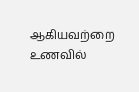ஆகியவற்றை உணவில்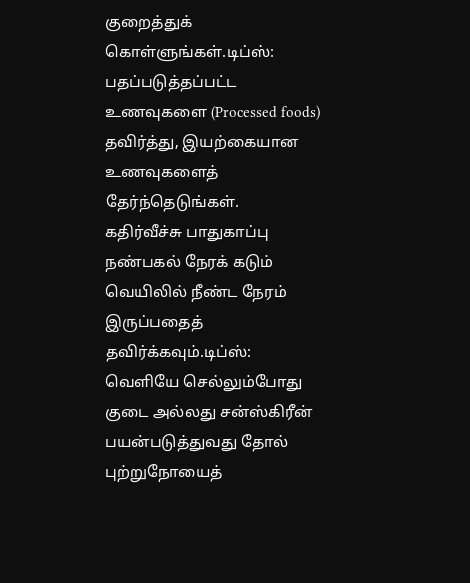குறைத்துக் கொள்ளுங்கள்.டிப்ஸ்: பதப்படுத்தப்பட்ட உணவுகளை (Processed foods) தவிர்த்து, இயற்கையான உணவுகளைத் தேர்ந்தெடுங்கள். கதிர்வீச்சு பாதுகாப்பு நண்பகல் நேரக் கடும் வெயிலில் நீண்ட நேரம் இருப்பதைத் தவிர்க்கவும்.டிப்ஸ்: வெளியே செல்லும்போது குடை அல்லது சன்ஸ்கிரீன் பயன்படுத்துவது தோல் புற்றுநோயைத்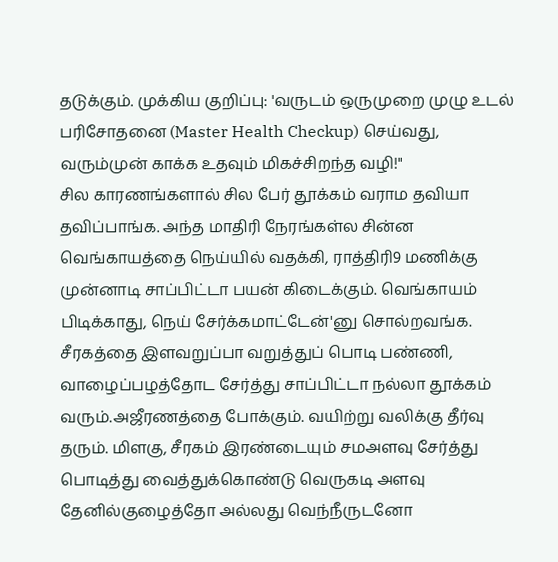தடுக்கும். முக்கிய குறிப்பு: 'வருடம் ஒருமுறை முழு உடல் பரிசோதனை (Master Health Checkup) செய்வது, வரும்முன் காக்க உதவும் மிகச்சிறந்த வழி!"
சில காரணங்களால் சில பேர் தூக்கம் வராம தவியா தவிப்பாங்க. அந்த மாதிரி நேரங்கள்ல சின்ன வெங்காயத்தை நெய்யில் வதக்கி, ராத்திரி9 மணிக்கு முன்னாடி சாப்பிட்டா பயன் கிடைக்கும். வெங்காயம் பிடிக்காது, நெய் சேர்க்கமாட்டேன்'னு சொல்றவங்க. சீரகத்தை இளவறுப்பா வறுத்துப் பொடி பண்ணி, வாழைப்பழத்தோட சேர்த்து சாப்பிட்டா நல்லா தூக்கம் வரும்.அஜீரணத்தை போக்கும். வயிற்று வலிக்கு தீர்வு தரும். மிளகு, சீரகம் இரண்டையும் சமஅளவு சேர்த்து பொடித்து வைத்துக்கொண்டு வெருகடி அளவு தேனில்குழைத்தோ அல்லது வெந்நீருடனோ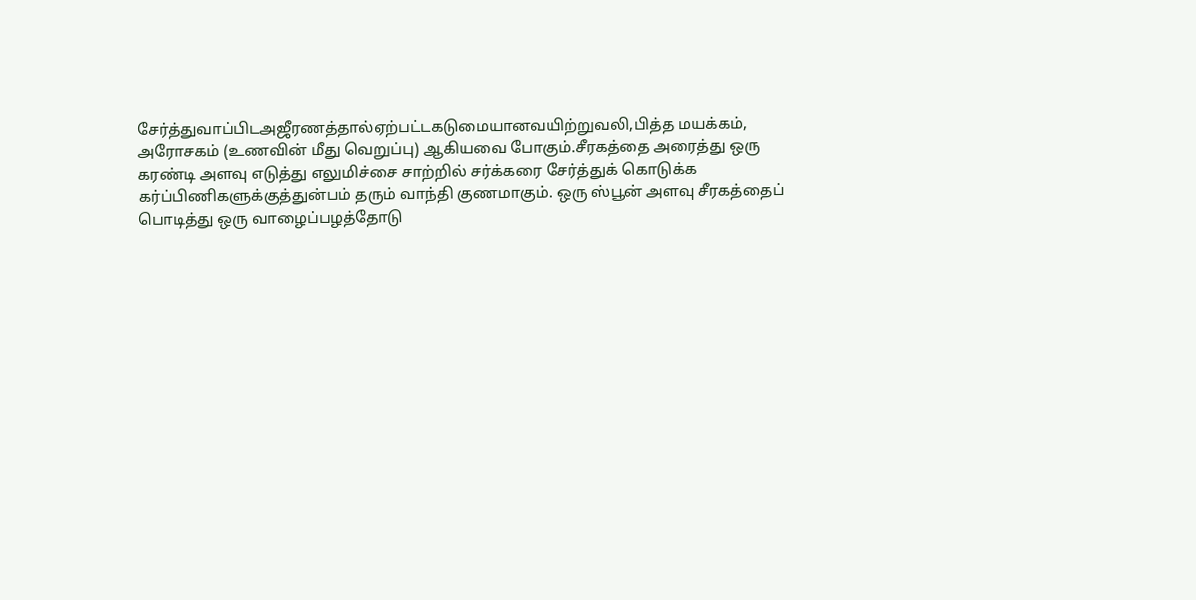சேர்த்துவாப்பிடஅஜீரணத்தால்ஏற்பட்டகடுமையானவயிற்றுவலி,பித்த மயக்கம், அரோசகம் (உணவின் மீது வெறுப்பு) ஆகியவை போகும்.சீரகத்தை அரைத்து ஒரு கரண்டி அளவு எடுத்து எலுமிச்சை சாற்றில் சர்க்கரை சேர்த்துக் கொடுக்க கர்ப்பிணிகளுக்குத்துன்பம் தரும் வாந்தி குணமாகும். ஒரு ஸ்பூன் அளவு சீரகத்தைப் பொடித்து ஒரு வாழைப்பழத்தோடு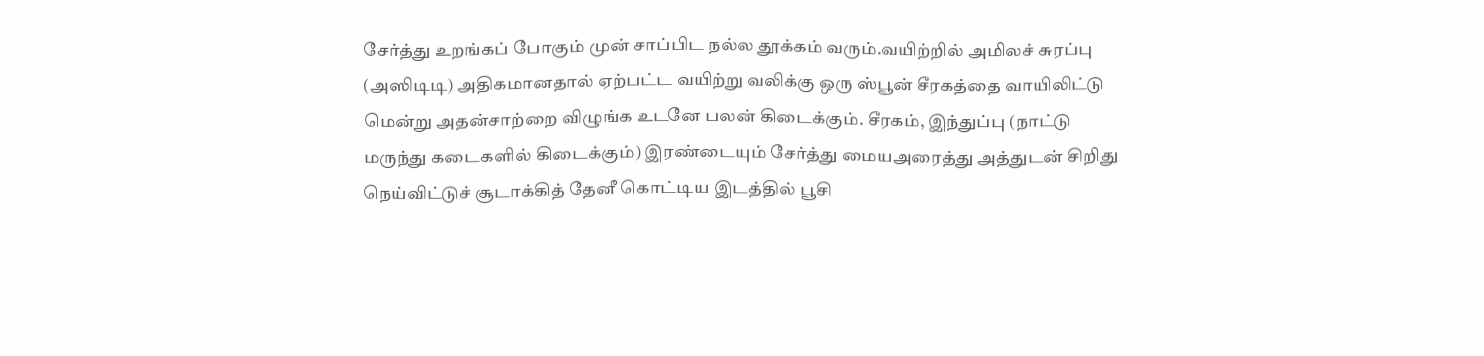சேர்த்து உறங்கப் போகும் முன் சாப்பிட நல்ல தூக்கம் வரும்.வயிற்றில் அமிலச் சுரப்பு (அஸிடிடி) அதிகமானதால் ஏற்பட்ட வயிற்று வலிக்கு ஒரு ஸ்பூன் சீரகத்தை வாயிலிட்டு மென்று அதன்சாற்றை விழுங்க உடனே பலன் கிடைக்கும். சீரகம், இந்துப்பு (நாட்டு மருந்து கடைகளில் கிடைக்கும்) இரண்டையும் சேர்த்து மையஅரைத்து அத்துடன் சிறிது நெய்விட்டுச் சூடாக்கித் தேனீ கொட்டிய இடத்தில் பூசி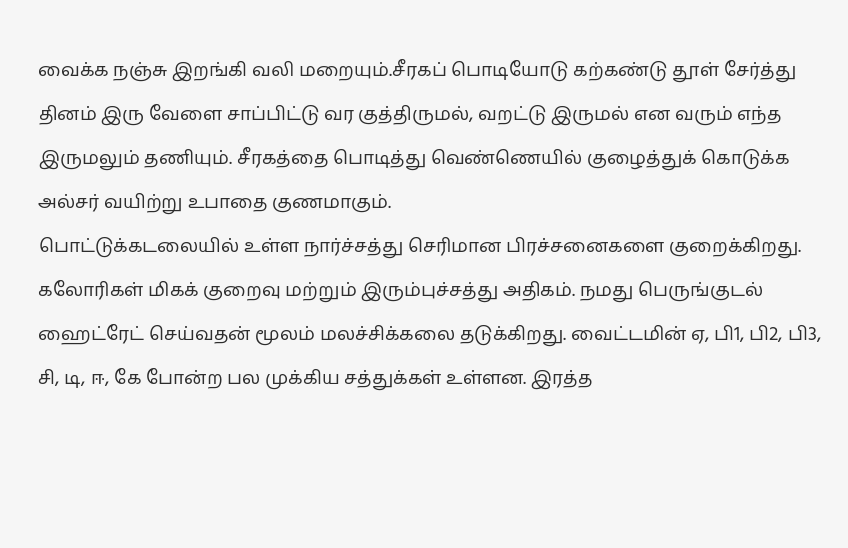வைக்க நஞ்சு இறங்கி வலி மறையும்.சீரகப் பொடியோடு கற்கண்டு தூள் சேர்த்து தினம் இரு வேளை சாப்பிட்டு வர குத்திருமல், வறட்டு இருமல் என வரும் எந்த இருமலும் தணியும். சீரகத்தை பொடித்து வெண்ணெயில் குழைத்துக் கொடுக்க அல்சர் வயிற்று உபாதை குணமாகும்.
பொட்டுக்கடலையில் உள்ள நார்ச்சத்து செரிமான பிரச்சனைகளை குறைக்கிறது. கலோரிகள் மிகக் குறைவு மற்றும் இரும்புச்சத்து அதிகம். நமது பெருங்குடல் ஹைட்ரேட் செய்வதன் மூலம் மலச்சிக்கலை தடுக்கிறது. வைட்டமின் ஏ, பி1, பி2, பி3, சி, டி, ஈ, கே போன்ற பல முக்கிய சத்துக்கள் உள்ளன. இரத்த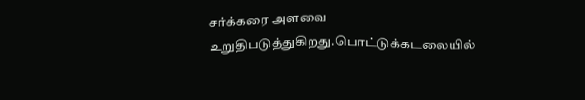சர்க்கரை அளவை உறுதிபடுத்துகிறது.பொட்டுக்கடலையில்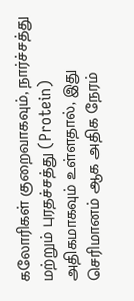கலோரிகள் குறைவாகவும், நார்ச்சத்து மற்றும் புரதச்சத்து (Protein) அதிகமாகவும் உள்ளதால், இது செரிமானம் ஆக அதிக நேரம்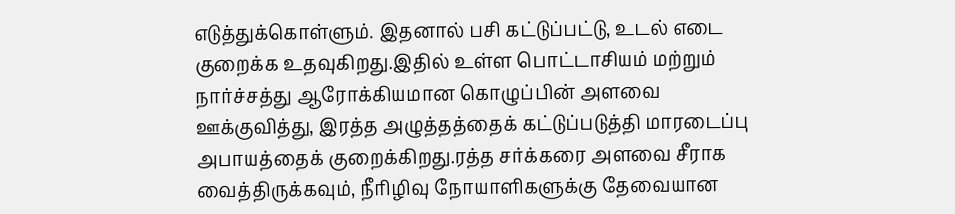எடுத்துக்கொள்ளும். இதனால் பசி கட்டுப்பட்டு, உடல் எடை குறைக்க உதவுகிறது.இதில் உள்ள பொட்டாசியம் மற்றும் நார்ச்சத்து ஆரோக்கியமான கொழுப்பின் அளவை ஊக்குவித்து, இரத்த அழுத்தத்தைக் கட்டுப்படுத்தி மாரடைப்பு அபாயத்தைக் குறைக்கிறது.ரத்த சர்க்கரை அளவை சீராக வைத்திருக்கவும், நீரிழிவு நோயாளிகளுக்கு தேவையான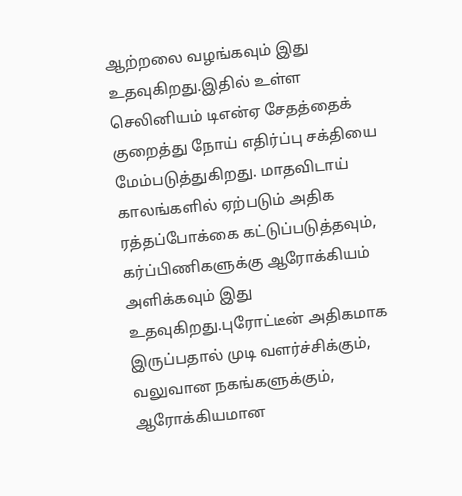ஆற்றலை வழங்கவும் இது உதவுகிறது.இதில் உள்ள செலினியம் டிஎன்ஏ சேதத்தைக் குறைத்து நோய் எதிர்ப்பு சக்தியை மேம்படுத்துகிறது. மாதவிடாய் காலங்களில் ஏற்படும் அதிக ரத்தப்போக்கை கட்டுப்படுத்தவும், கர்ப்பிணிகளுக்கு ஆரோக்கியம் அளிக்கவும் இது உதவுகிறது.புரோட்டீன் அதிகமாக இருப்பதால் முடி வளர்ச்சிக்கும், வலுவான நகங்களுக்கும், ஆரோக்கியமான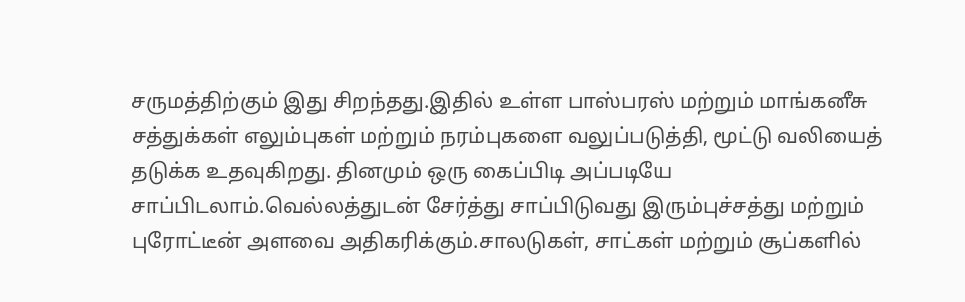சருமத்திற்கும் இது சிறந்தது.இதில் உள்ள பாஸ்பரஸ் மற்றும் மாங்கனீசு சத்துக்கள் எலும்புகள் மற்றும் நரம்புகளை வலுப்படுத்தி, மூட்டு வலியைத் தடுக்க உதவுகிறது. தினமும் ஒரு கைப்பிடி அப்படியே சாப்பிடலாம்.வெல்லத்துடன் சேர்த்து சாப்பிடுவது இரும்புச்சத்து மற்றும் புரோட்டீன் அளவை அதிகரிக்கும்.சாலடுகள், சாட்கள் மற்றும் சூப்களில்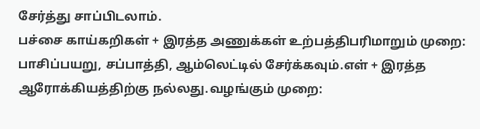சேர்த்து சாப்பிடலாம்.
பச்சை காய்கறிகள் + இரத்த அணுக்கள் உற்பத்திபரிமாறும் முறை: பாசிப்பயறு, சப்பாத்தி, ஆம்லெட்டில் சேர்க்கவும்.எள் + இரத்த ஆரோக்கியத்திற்கு நல்லது.வழங்கும் முறை: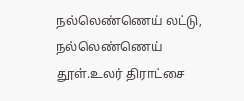நல்லெண்ணெய் லட்டு, நல்லெண்ணெய் தூள்.உலர் திராட்சை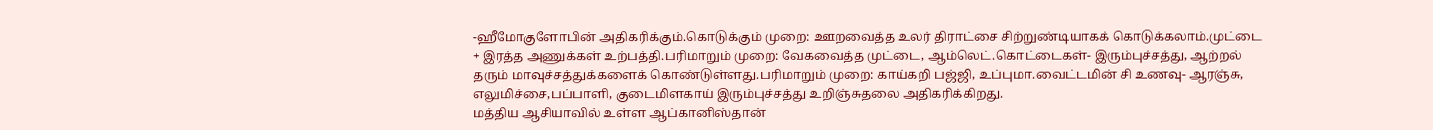-ஹீமோகுளோபின் அதிகரிக்கும்.கொடுக்கும் முறை: ஊறவைத்த உலர் திராட்சை சிற்றுண்டியாகக் கொடுக்கலாம்.முட்டை + இரத்த அணுக்கள் உற்பத்தி.பரிமாறும் முறை: வேகவைத்த முட்டை, ஆம்லெட்.கொட்டைகள்- இரும்புச்சத்து, ஆற்றல் தரும் மாவுச்சத்துக்களைக் கொண்டுள்ளது.பரிமாறும் முறை: காய்கறி பஜ்ஜி, உப்புமா.வைட்டமின் சி உணவு- ஆரஞ்சு, எலுமிச்சை,பப்பாளி, குடைமிளகாய் இரும்புச்சத்து உறிஞ்சுதலை அதிகரிக்கிறது.
மத்திய ஆசியாவில் உள்ள ஆப்கானிஸ்தான்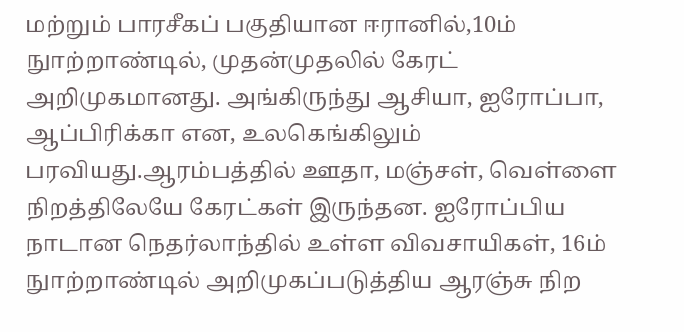மற்றும் பாரசீகப் பகுதியான ஈரானில்,10ம் நுாற்றாண்டில், முதன்முதலில் கேரட் அறிமுகமானது. அங்கிருந்து ஆசியா, ஐரோப்பா, ஆப்பிரிக்கா என, உலகெங்கிலும் பரவியது.ஆரம்பத்தில் ஊதா, மஞ்சள், வெள்ளை நிறத்திலேயே கேரட்கள் இருந்தன. ஐரோப்பிய நாடான நெதர்லாந்தில் உள்ள விவசாயிகள், 16ம் நுாற்றாண்டில் அறிமுகப்படுத்திய ஆரஞ்சு நிற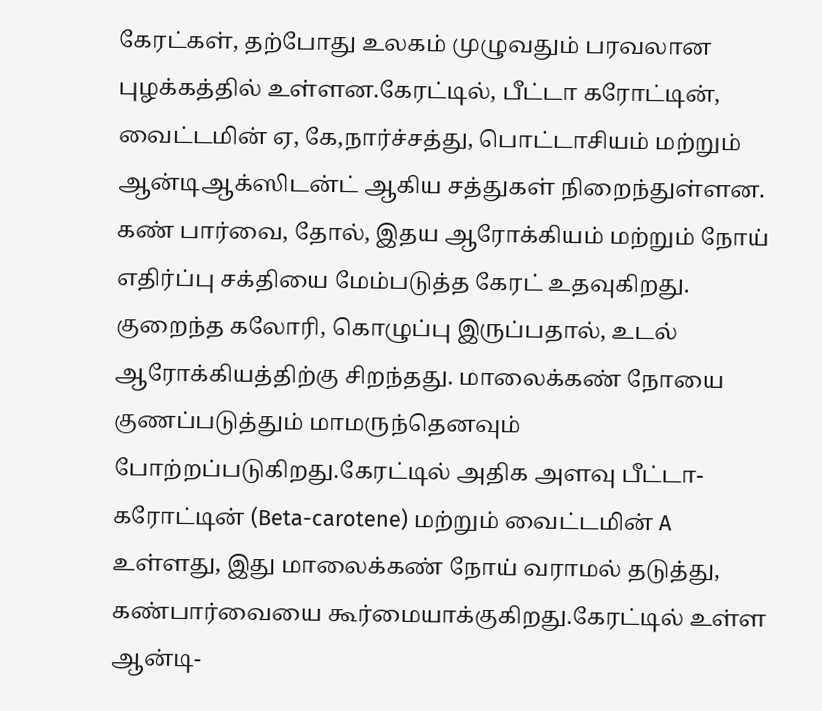கேரட்கள், தற்போது உலகம் முழுவதும் பரவலான புழக்கத்தில் உள்ளன.கேரட்டில், பீட்டா கரோட்டின், வைட்டமின் ஏ, கே,நார்ச்சத்து, பொட்டாசியம் மற்றும் ஆன்டிஆக்ஸிடன்ட் ஆகிய சத்துகள் நிறைந்துள்ளன. கண் பார்வை, தோல், இதய ஆரோக்கியம் மற்றும் நோய் எதிர்ப்பு சக்தியை மேம்படுத்த கேரட் உதவுகிறது. குறைந்த கலோரி, கொழுப்பு இருப்பதால், உடல் ஆரோக்கியத்திற்கு சிறந்தது. மாலைக்கண் நோயை குணப்படுத்தும் மாமருந்தெனவும் போற்றப்படுகிறது.கேரட்டில் அதிக அளவு பீட்டா-கரோட்டின் (Beta-carotene) மற்றும் வைட்டமின் A உள்ளது, இது மாலைக்கண் நோய் வராமல் தடுத்து, கண்பார்வையை கூர்மையாக்குகிறது.கேரட்டில் உள்ள ஆன்டி-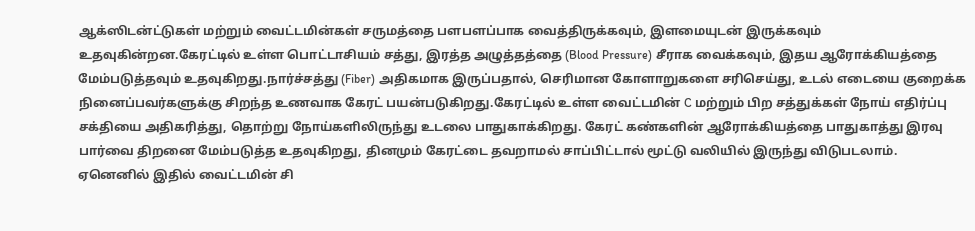ஆக்ஸிடன்ட்டுகள் மற்றும் வைட்டமின்கள் சருமத்தை பளபளப்பாக வைத்திருக்கவும், இளமையுடன் இருக்கவும் உதவுகின்றன.கேரட்டில் உள்ள பொட்டாசியம் சத்து, இரத்த அழுத்தத்தை (Blood Pressure) சீராக வைக்கவும், இதய ஆரோக்கியத்தை மேம்படுத்தவும் உதவுகிறது.நார்ச்சத்து (Fiber) அதிகமாக இருப்பதால், செரிமான கோளாறுகளை சரிசெய்து, உடல் எடையை குறைக்க நினைப்பவர்களுக்கு சிறந்த உணவாக கேரட் பயன்படுகிறது.கேரட்டில் உள்ள வைட்டமின் C மற்றும் பிற சத்துக்கள் நோய் எதிர்ப்பு சக்தியை அதிகரித்து, தொற்று நோய்களிலிருந்து உடலை பாதுகாக்கிறது. கேரட் கண்களின் ஆரோக்கியத்தை பாதுகாத்து இரவு பார்வை திறனை மேம்படுத்த உதவுகிறது, தினமும் கேரட்டை தவறாமல் சாப்பிட்டால் மூட்டு வலியில் இருந்து விடுபடலாம். ஏனெனில் இதில் வைட்டமின் சி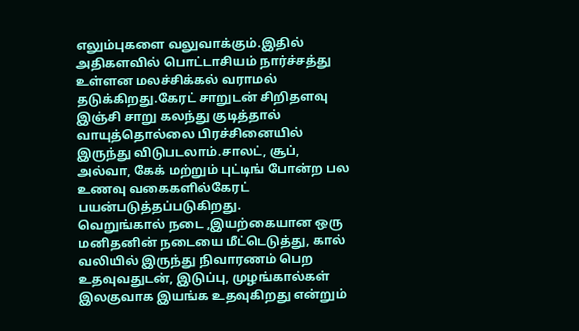எலும்புகளை வலுவாக்கும்.இதில் அதிகளவில் பொட்டாசியம் நார்ச்சத்து உள்ளன மலச்சிக்கல் வராமல் தடுக்கிறது.கேரட் சாறுடன் சிறிதளவு இஞ்சி சாறு கலந்து குடித்தால் வாயுத்தொல்லை பிரச்சினையில் இருந்து விடுபடலாம்.சாலட், சூப், அல்வா, கேக் மற்றும் புட்டிங் போன்ற பல உணவு வகைகளில்கேரட் பயன்படுத்தப்படுகிறது.
வெறுங்கால் நடை ,இயற்கையான ஒரு மனிதனின் நடையை மீட்டெடுத்து, கால் வலியில் இருந்து நிவாரணம் பெற உதவுவதுடன், இடுப்பு, முழங்கால்கள் இலகுவாக இயங்க உதவுகிறது என்றும்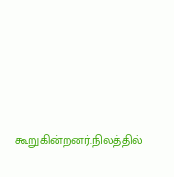கூறுகின்றனர்.நிலத்தில்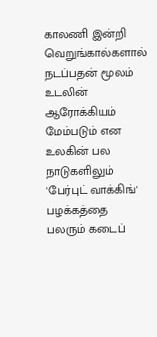காலணி இன்றி வெறுங்கால்களால் நடப்பதன் மூலம் உடலின் ஆரோக்கியம் மேம்படும் என உலகின் பல நாடுகளிலும் 'பேர்புட் வாக்கிங்' பழக்கத்தை பலரும் கடைப்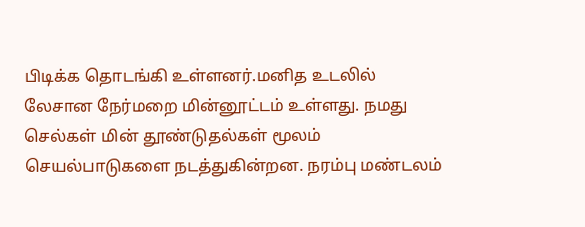பிடிக்க தொடங்கி உள்ளனர்.மனித உடலில் லேசான நேர்மறை மின்னூட்டம் உள்ளது. நமது செல்கள் மின் தூண்டுதல்கள் மூலம் செயல்பாடுகளை நடத்துகின்றன. நரம்பு மண்டலம்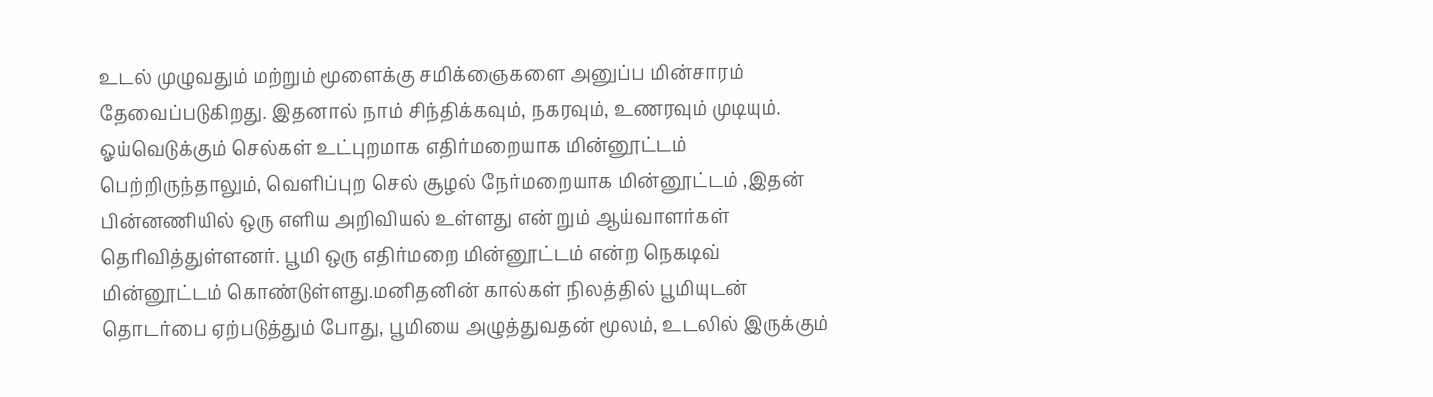உடல் முழுவதும் மற்றும் மூளைக்கு சமிக்ஞைகளை அனுப்ப மின்சாரம் தேவைப்படுகிறது. இதனால் நாம் சிந்திக்கவும், நகரவும், உணரவும் முடியும். ஓய்வெடுக்கும் செல்கள் உட்புறமாக எதிர்மறையாக மின்னூட்டம் பெற்றிருந்தாலும், வெளிப்புற செல் சூழல் நேர்மறையாக மின்னூட்டம் ,இதன் பின்னணியில் ஒரு எளிய அறிவியல் உள்ளது என் றும் ஆய்வாளர்கள் தெரிவித்துள்ளனர். பூமி ஒரு எதிர்மறை மின்னூட்டம் என்ற நெகடிவ் மின்னூட்டம் கொண்டுள்ளது.மனிதனின் கால்கள் நிலத்தில் பூமியுடன் தொடர்பை ஏற்படுத்தும் போது, பூமியை அழுத்துவதன் மூலம், உடலில் இருக்கும்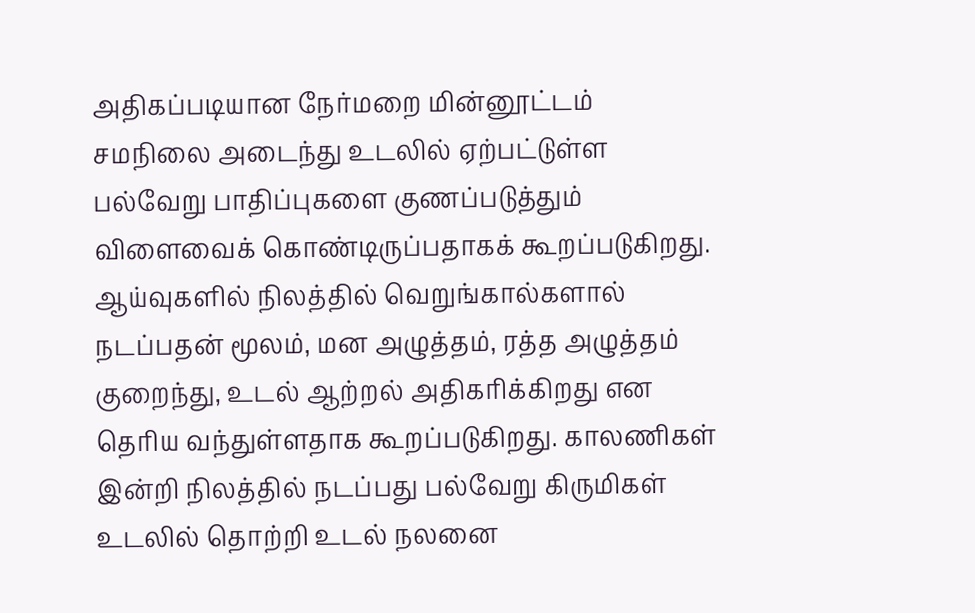அதிகப்படியான நேர்மறை மின்னூட்டம் சமநிலை அடைந்து உடலில் ஏற்பட்டுள்ள பல்வேறு பாதிப்புகளை குணப்படுத்தும் விளைவைக் கொண்டிருப்பதாகக் கூறப்படுகிறது. ஆய்வுகளில் நிலத்தில் வெறுங்கால்களால் நடப்பதன் மூலம், மன அழுத்தம், ரத்த அழுத்தம் குறைந்து, உடல் ஆற்றல் அதிகரிக்கிறது என தெரிய வந்துள்ளதாக கூறப்படுகிறது. காலணிகள் இன்றி நிலத்தில் நடப்பது பல்வேறு கிருமிகள் உடலில் தொற்றி உடல் நலனை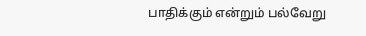பாதிக்கும் என்றும் பல்வேறு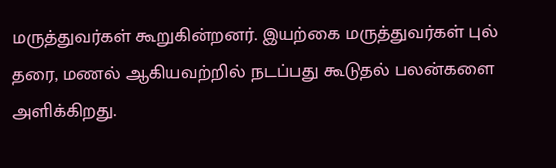மருத்துவர்கள் கூறுகின்றனர். இயற்கை மருத்துவர்கள் புல் தரை, மணல் ஆகியவற்றில் நடப்பது கூடுதல் பலன்களை அளிக்கிறது.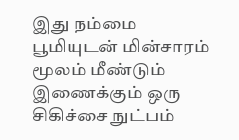இது நம்மை பூமியுடன் மின்சாரம் மூலம் மீண்டும் இணைக்கும் ஒரு சிகிச்சை நுட்பம்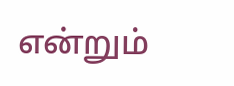என்றும்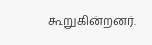கூறுகின்றனர்.